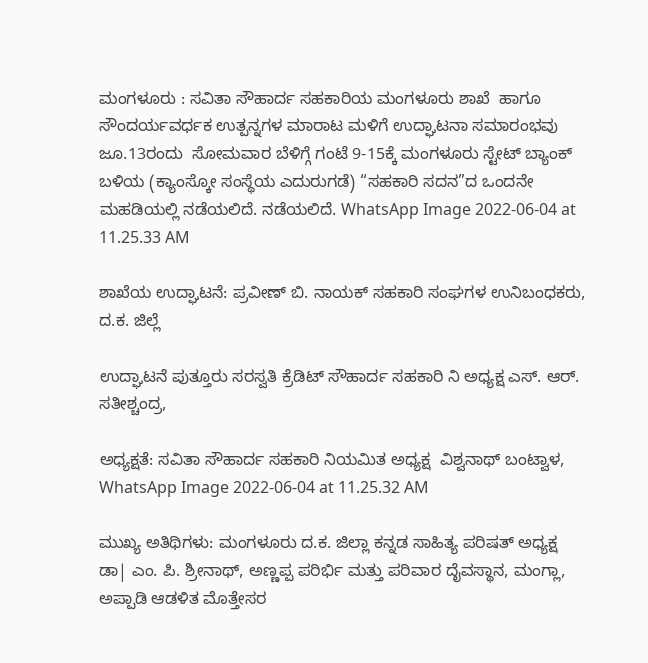ಮಂಗಳೂರು : ಸವಿತಾ ಸೌಹಾರ್ದ ಸಹಕಾರಿಯ ಮಂಗಳೂರು ಶಾಖೆ  ಹಾಗೂ ಸೌಂದರ್ಯವರ್ಧಕ ಉತ್ಪನ್ನಗಳ ಮಾರಾಟ ಮಳಿಗೆ ಉದ್ಘಾಟನಾ ಸಮಾರಂಭವು ಜೂ.13ರಂದು  ಸೋಮವಾರ ಬೆಳಿಗ್ಗೆ ಗಂಟೆ 9-15ಕ್ಕೆ ಮಂಗಳೂರು ಸ್ಟೇಟ್‌ ಬ್ಯಾಂಕ್ ಬಳಿಯ (ಕ್ಯಾಂಸ್ಕೋ ಸಂಸ್ಥೆಯ ಎದುರುಗಡೆ) “ಸಹಕಾರಿ ಸದನ”ದ ಒಂದನೇ ಮಹಡಿಯಲ್ಲಿ ನಡೆಯಲಿದೆ. ನಡೆಯಲಿದೆ. WhatsApp Image 2022-06-04 at 11.25.33 AM

ಶಾಖೆಯ ಉದ್ಘಾಟನೆ: ಪ್ರವೀಣ್‌ ಬಿ. ನಾಯಕ್‌ ಸಹಕಾರಿ ಸಂಘಗಳ ಉನಿಬಂಧಕರು, ದ.ಕ. ಜಿಲ್ಲೆ

ಉದ್ಘಾಟನೆ ಪುತ್ತೂರು ಸರಸ್ವತಿ ಕ್ರೆಡಿಟ್ ಸೌಹಾರ್ದ ಸಹಕಾರಿ ನಿ ಅಧ್ಯಕ್ಷ ಎಸ್. ಆರ್. ಸತೀಶ್ಚಂದ್ರ,

ಅಧ್ಯಕ್ಷತೆ: ಸವಿತಾ ಸೌಹಾರ್ದ ಸಹಕಾರಿ ನಿಯಮಿತ ಅಧ್ಯಕ್ಷ  ವಿಶ್ವನಾಥ್ ಬಂಟ್ವಾಳ, WhatsApp Image 2022-06-04 at 11.25.32 AM

ಮುಖ್ಯ ಅತಿಥಿಗಳು: ಮಂಗಳೂರು ದ.ಕ. ಜಿಲ್ಲಾ ಕನ್ನಡ ಸಾಹಿತ್ಯ ಪರಿಷತ್‌ ಅಧ್ಯಕ್ಷ ಡಾ| ಎಂ. ಪಿ. ಶ್ರೀನಾಥ್, ಅಣ್ಣಪ್ಪ ಪರಿರ್ಭಿ ಮತ್ತು ಪರಿವಾರ ದೈವಸ್ಥಾನ, ಮಂಗ್ಲಾ‌, ಅಪ್ಪಾಡಿ ಆಡಳಿತ ಮೊತ್ತೇಸರ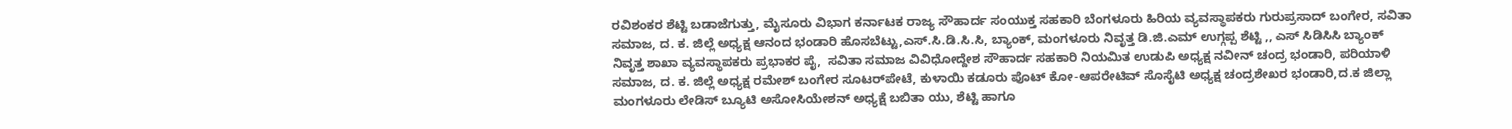ರವಿಶಂಕರ ಶೆಟ್ಟಿ ಬಡಾಜೆಗುತ್ತು, ಮೈಸೂರು ವಿಭಾಗ ಕರ್ನಾಟಕ ರಾಜ್ಯ ಸೌಹಾರ್ದ ಸಂಯುಕ್ತ ಸಹಕಾರಿ ಬೆಂಗಳೂರು ಹಿರಿಯ ವ್ಯವಸ್ಥಾಪಕರು ಗುರುಪ್ರಸಾದ್ ಬಂಗೇರ, ಸವಿತಾ ಸಮಾಜ, ದ. ಕ. ಜಿಲ್ಲೆ ಅಧ್ಯಕ್ಷ ಆನಂದ ಭಂಡಾರಿ ಹೊಸಬೆಟ್ಟು,ಎಸ್.ಸಿ.ಡಿ.ಸಿ.ಸಿ, ಬ್ಯಾಂಕ್, ಮಂಗಳೂರು ನಿವೃತ್ತ ಡಿ.ಜಿ.ಎಮ್ ಉಗ್ಗಪ್ಪ ಶೆಟ್ಟಿ ,, ಎಸ್ ಸಿಡಿಸಿಸಿ ಬ್ಯಾಂಕ್  ನಿವೃತ್ತ ಶಾಖಾ ವ್ಯವಸ್ಥಾಪಕರು ಪ್ರಭಾಕರ ಪೈ,  ಸವಿತಾ ಸಮಾಜ ವಿವಿಧೋದ್ದೇಶ ಸೌಹಾರ್ದ ಸಹಕಾರಿ ನಿಯಮಿತ ಉಡುಪಿ ಅಧ್ಯಕ್ಷ ನವೀನ್‌ ಚಂದ್ರ ಭಂಡಾರಿ, ಪರಿಯಾಳಿ ಸಮಾಜ, ದ. ಕ. ಜಿಲ್ಲೆ ಅಧ್ಯಕ್ಷ ರಮೇಶ್ ಬಂಗೇರ ಸೂಟರ್‌ಪೇಟೆ, ಕುಳಾಯಿ ಕಡೂರು ಪೊಟ್ ಕೋ-ಆಪರೇಟಿವ್‌ ಸೊಸೈಟಿ ಅಧ್ಯಕ್ಷ ಚಂದ್ರಶೇಖರ ಭಂಡಾರಿ,ದ.ಕ ಜಿಲ್ಲಾ ಮಂಗಳೂರು ಲೇಡಿಸ್ ಬ್ಯೂಟಿ ಅಸೋಸಿಯೇಶನ್ ಅಧ್ಯಕ್ಷೆ ಬಬಿತಾ ಯು, ಶೆಟ್ಟಿ ಹಾಗೂ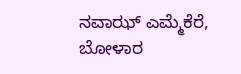ನವಾಝ್ ಎಮ್ಮೆಕೆರೆ, ಬೋಳಾರ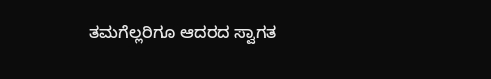ತಮಗೆಲ್ಲರಿಗೂ ಆದರದ ಸ್ವಾಗತ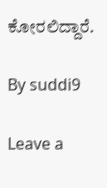ಕೋರಲಿದ್ದಾರೆ.

By suddi9

Leave a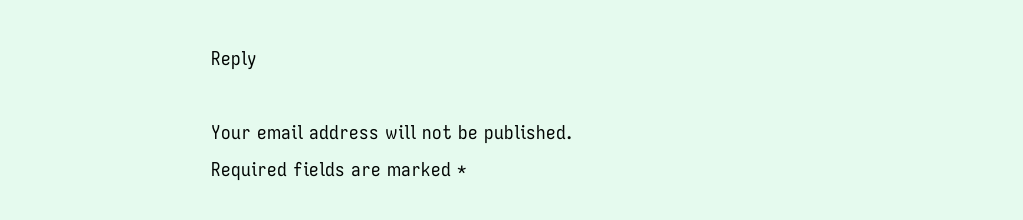Reply

Your email address will not be published. Required fields are marked *